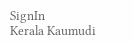SignIn
Kerala Kaumudi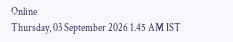Online
Thursday, 03 September 2026 1.45 AM IST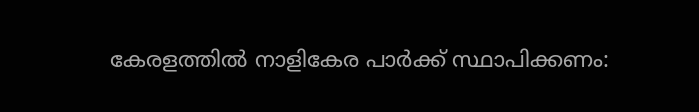കേരളത്തിൽ നാളികേര പാർക്ക് സ്ഥാപിക്കണം: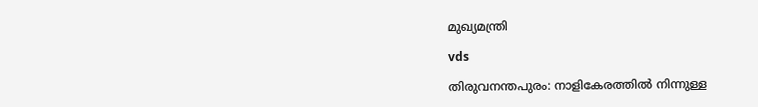മുഖ്യമന്ത്രി

vds

തിരുവനന്തപുരം: നാളികേരത്തിൽ നിന്നുള്ള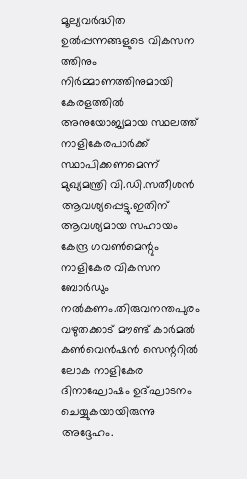മൂല്യവർദ്ധിത ഉൽപ്പന്നങ്ങളുടെ വികസന ത്തിനും നിർമ്മാണത്തിനുമായി കേരളത്തിൽ അനുയോജ്യമായ സ്ഥലത്ത് നാളികേരപാർക്ക് സ്ഥാപിക്കണമെന്ന് മുഖ്യമന്ത്രി വി.ഡി.സതീശൻ ആവശ്യപ്പെട്ടു.ഇതിന് ആവശ്യമായ സഹായം കേന്ദ്ര ഗവൺമെന്റും നാളികേര വികസന ബോർഡും നൽകണം.തിരുവനന്തപുരം വഴുതക്കാട് മൗണ്ട് കാർമൽ കൺവെൻഷൻ സെന്ററിൽ ലോക നാളികേര ദിനാഘോഷം ഉദ്ഘാടനം ചെയ്യുകയായിരുന്നു അദ്ദേഹം.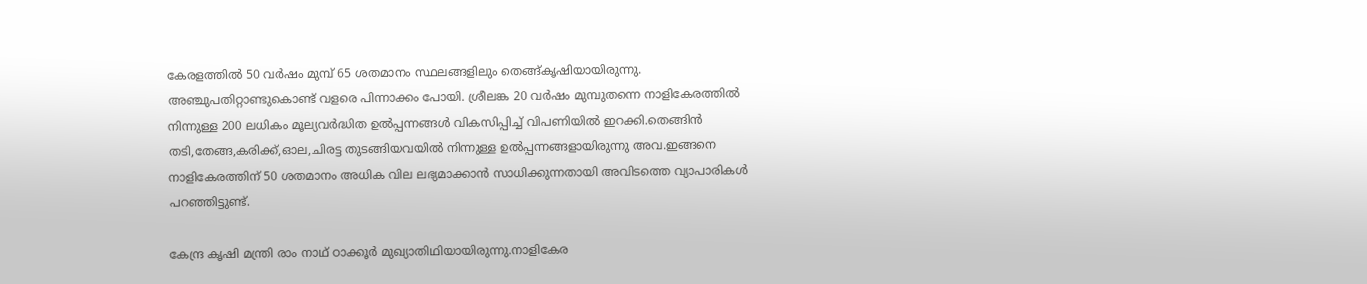കേരളത്തിൽ 50 വർഷം മുമ്പ് 65 ശതമാനം സ്ഥലങ്ങളിലും തെങ്ങ്കൃഷിയായിരുന്നു. അഞ്ചുപതിറ്റാണ്ടുകൊണ്ട് വളരെ പിന്നാക്കം പോയി. ശ്രീലങ്ക 20 വർഷം മുമ്പുതന്നെ നാളികേരത്തിൽ നിന്നുള്ള 200 ലധികം മൂല്യവർദ്ധിത ഉൽപ്പന്നങ്ങൾ വികസിപ്പിച്ച് വിപണിയിൽ ഇറക്കി.തെങ്ങിൻ തടി,തേങ്ങ,കരിക്ക്,ഓല,ചിരട്ട തുടങ്ങിയവയിൽ നിന്നുള്ള ഉൽപ്പന്നങ്ങളായിരുന്നു അവ.ഇങ്ങനെ നാളികേരത്തിന് 50 ശതമാനം അധിക വില ലഭ്യമാക്കാൻ സാധിക്കുന്നതായി അവിടത്തെ വ്യാപാരികൾ പറഞ്ഞിട്ടുണ്ട്.

കേന്ദ്ര കൃഷി മന്ത്രി രാം നാഥ് ഠാക്കൂർ മുഖ്യാതിഥിയായിരുന്നു.നാളികേര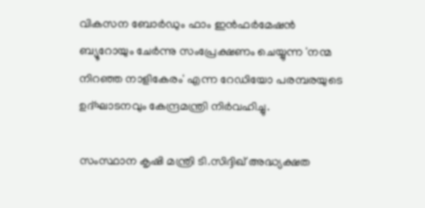വികസന ബോർഡും ഫാം ഇൻഫർമേഷൻ ബ്യൂറോയും ചേർന്നു സംപ്രേക്ഷണം ചെയ്യുന്ന 'നന്മ നിറഞ്ഞ നാളികേരം' എന്ന റേഡിയോ പരമ്പരയുടെ ഉദ്ഘാടനവും കേന്ദ്രമന്ത്രി നിർവഹിച്ചു.

സംസ്ഥാന കൃഷി മന്ത്രി ടി.സിദ്ദിഖ് അദ്ധ്യക്ഷത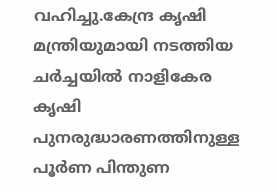വഹിച്ചു.കേന്ദ്ര കൃഷി മന്ത്രിയുമായി നടത്തിയ ചർച്ചയിൽ നാളികേര കൃഷി പുനരുദ്ധാരണത്തിനുള്ള പൂർണ പിന്തുണ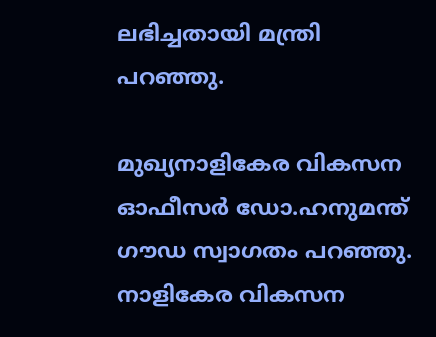ലഭിച്ചതായി മന്ത്രി പറഞ്ഞു.

മുഖ്യനാളികേര വികസന ഓഫീസർ ഡോ.ഹനുമന്ത് ഗൗഡ സ്വാഗതം പറഞ്ഞു. നാളികേര വികസന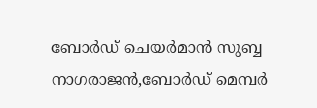ബോർഡ് ചെയർമാൻ സുബ്ബ നാഗരാജൻ,ബോർഡ് മെമ്പർ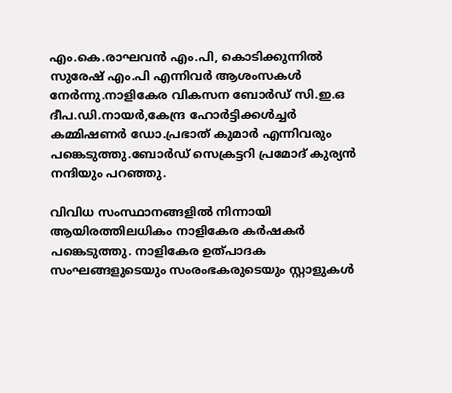എം.കെ.രാഘവൻ എം.പി, കൊടിക്കുന്നിൽ സുരേഷ് എം.പി എന്നിവർ ആശംസകൾ നേർന്നു.നാളികേര വികസന ബോർഡ് സി.ഇ.ഒ ദീപ.ഡി.നായർ,കേന്ദ്ര ഹോർട്ടിക്കൾച്ചർ കമ്മിഷണർ ഡോ.പ്രഭാത് കുമാർ എന്നിവരും പങ്കെടുത്തു.ബോർഡ് സെക്രട്ടറി പ്രമോദ് കുര്യൻ നന്ദിയും പറഞ്ഞു.

വിവിധ സംസ്ഥാനങ്ങളിൽ നിന്നായി ആയിരത്തിലധികം നാളികേര കർഷകർ പങ്കെടുത്തു. നാളികേര ഉത്പാദക സംഘങ്ങളുടെയും സംരംഭകരുടെയും സ്റ്റാളുകൾ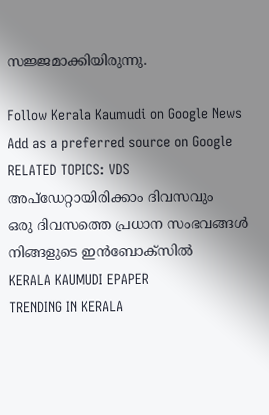സജ്ജമാക്കിയിരുന്നു.

Follow Kerala Kaumudi on Google News Add as a preferred source on Google
RELATED TOPICS: VDS
അപ്ഡേറ്റായിരിക്കാം ദിവസവും
ഒരു ദിവസത്തെ പ്രധാന സംഭവങ്ങൾ നിങ്ങളുടെ ഇൻബോക്സിൽ
KERALA KAUMUDI EPAPER
TRENDING IN KERALA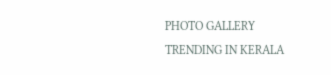PHOTO GALLERY
TRENDING IN KERALA